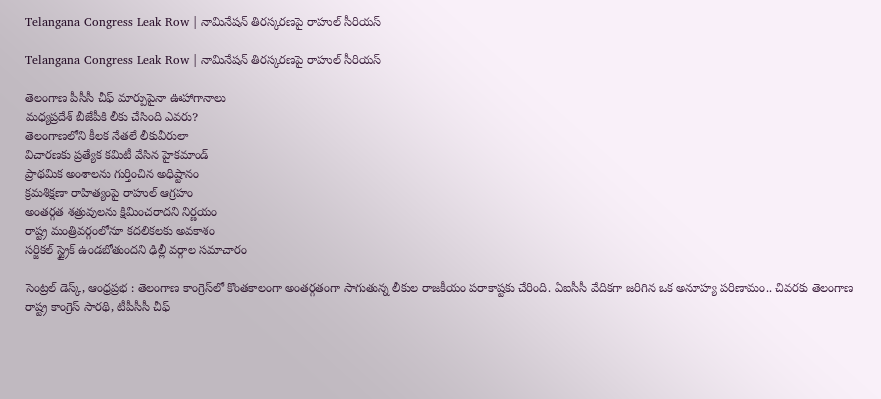Telangana Congress Leak Row | నామినేష‌న్ తిర‌స్క‌ర‌ణ‌పై రాహుల్ సీరియస్

Telangana Congress Leak Row | నామినేష‌న్ తిర‌స్క‌ర‌ణ‌పై రాహుల్ సీరియస్

తెలంగాణ పీసీసీ చీఫ్ మార్పుపైనా ఊహాగానాలు
మధ్యప్రదేశ్ బీజేపీకి లీకు చేసింది ఎవరు?
తెలంగాణలోని కీల‌క నేతలే లీకువీరులా
విచార‌ణ‌కు ప్రత్యేక కమిటీ వేసిన హైకమాండ్
ప్రాథ‌మిక అంశాల‌ను గుర్తించిన అధిష్టానం
క్ర‌మ‌శిక్ష‌ణా రాహిత్యంపై రాహుల్ ఆగ్ర‌హం
అంత‌ర్గ‌త శ‌త్రువుల‌ను క్షిమించ‌రాద‌ని నిర్ణ‌యం
రాష్ట్ర మంత్రివ‌ర్గంలోనూ క‌ద‌లిక‌ల‌కు అవ‌కాశం
స‌ర్జిక‌ల్ స్ట్రైక్ ఉండ‌బోతుంద‌ని ఢిల్లీ వ‌ర్గాల స‌మాచారం

సెంట్ర‌ల్ డెస్క్‌, ఆంధ్ర‌ప్ర‌భ : తెలంగాణ కాంగ్రెస్‌లో కొంతకాలంగా అంతర్గతంగా సాగుతున్న లీకుల రాజకీయం పరాకాష్టకు చేరింది. ఏఐసీసీ వేదికగా జరిగిన ఒక అనూహ్య పరిణామం.. చివరకు తెలంగాణ రాష్ట్ర కాంగ్రెస్ సారథి, టీపీసీసీ చీఫ్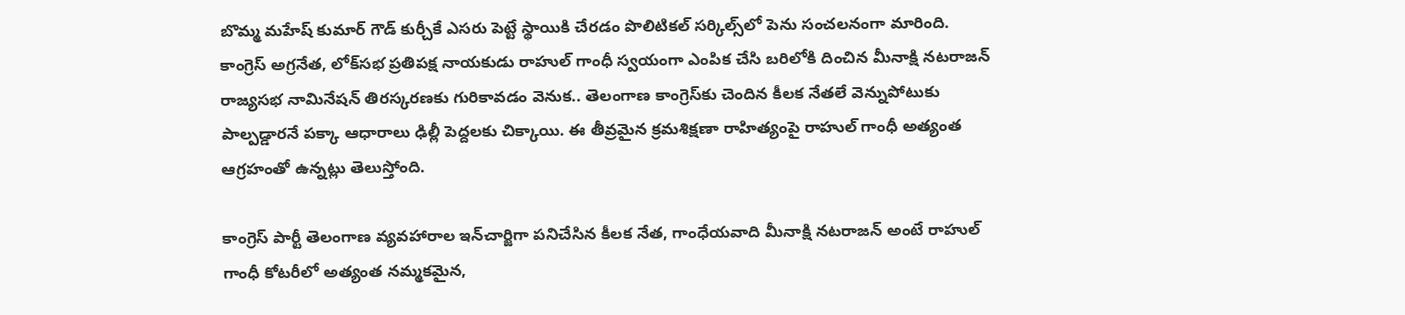బొమ్మ మహేష్ కుమార్ గౌడ్ కుర్చీకే ఎసరు పెట్టే స్థాయికి చేరడం పొలిటికల్ సర్కిల్స్‌లో పెను సంచలనంగా మారింది. కాంగ్రెస్ అగ్రనేత, లోక్‌సభ ప్రతిపక్ష నాయకుడు రాహుల్ గాంధీ స్వయంగా ఎంపిక చేసి బరిలోకి దించిన మీనాక్షి నటరాజన్ రాజ్యసభ నామినేషన్ తిరస్కరణకు గురికావడం వెనుక.. తెలంగాణ కాంగ్రెస్‌కు చెందిన కీలక నేతలే వెన్నుపోటుకు పాల్పడ్డారనే పక్కా ఆధారాలు ఢిల్లీ పెద్దలకు చిక్కాయి. ఈ తీవ్రమైన క్రమశిక్షణా రాహిత్యంపై రాహుల్ గాంధీ అత్యంత ఆగ్రహంతో ఉన్నట్లు తెలుస్తోంది.

కాంగ్రెస్ పార్టీ తెలంగాణ వ్య‌వ‌హారాల ఇన్‌చార్జిగా ప‌నిచేసిన కీల‌క నేత, గాంధేయ‌వాది మీనాక్షి నటరాజన్ అంటే రాహుల్ గాంధీ కోటరీలో అత్యంత నమ్మకమైన,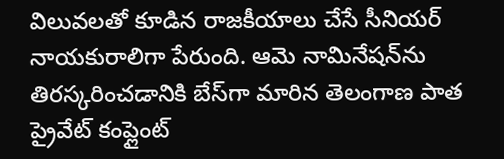విలువలతో కూడిన రాజకీయాలు చేసే సీనియర్ నాయకురాలిగా పేరుంది. ఆమె నామినేషన్‌ను తిరస్కరించడానికి బేస్‌గా మారిన తెలంగాణ పాత ప్రైవేట్ కంప్లైంట్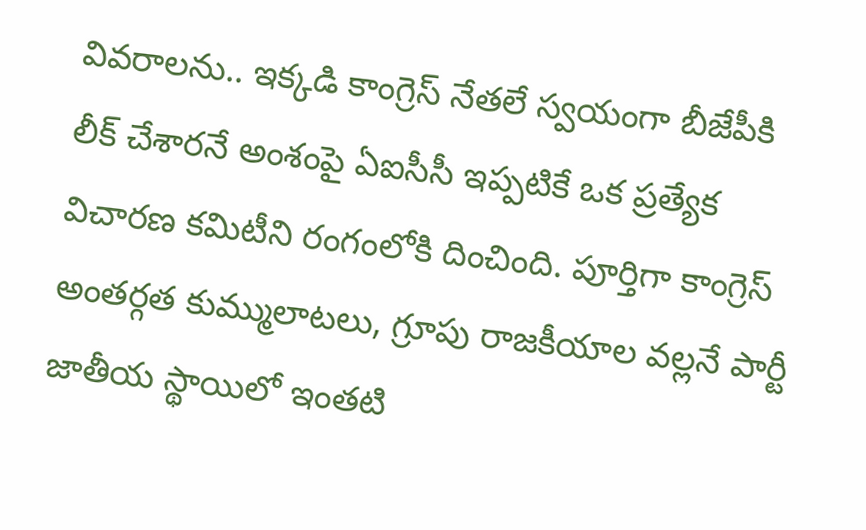వివరాలను.. ఇక్కడి కాంగ్రెస్ నేతలే స్వయంగా బీజేపీకి లీక్ చేశారనే అంశంపై ఏఐసీసీ ఇప్పటికే ఒక ప్రత్యేక విచారణ కమిటీని రంగంలోకి దించింది. పూర్తిగా కాంగ్రెస్ అంతర్గత కుమ్ములాటలు, గ్రూపు రాజకీయాల వల్లనే పార్టీ జాతీయ స్థాయిలో ఇంతటి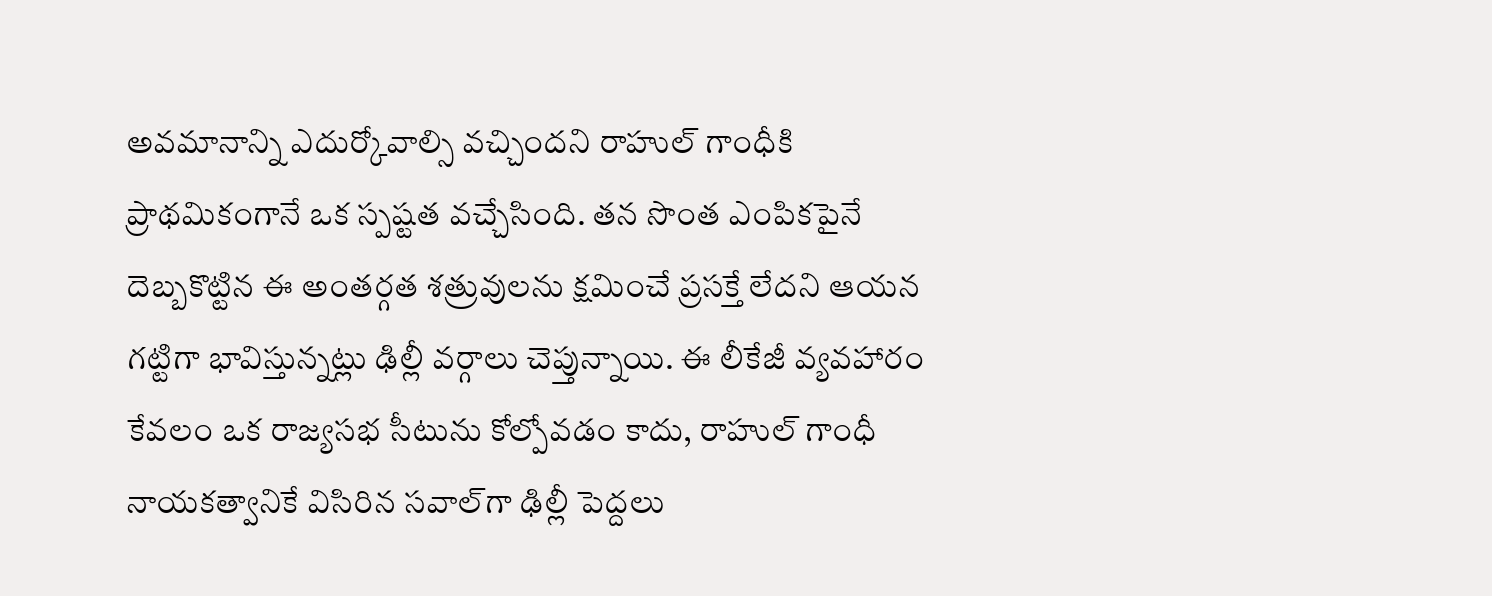అవమానాన్ని ఎదుర్కోవాల్సి వచ్చిందని రాహుల్ గాంధీకి ప్రాథమికంగానే ఒక స్పష్టత వచ్చేసింది. తన సొంత ఎంపికపైనే దెబ్బకొట్టిన ఈ అంతర్గత శత్రువులను క్షమించే ప్రసక్తే లేదని ఆయన గట్టిగా భావిస్తున్నట్లు ఢిల్లీ వర్గాలు చెప్తున్నాయి. ఈ లీకేజీ వ్యవహారం కేవలం ఒక రాజ్యసభ సీటును కోల్పోవడం కాదు, రాహుల్ గాంధీ నాయకత్వానికే విసిరిన సవాల్‌గా ఢిల్లీ పెద్దలు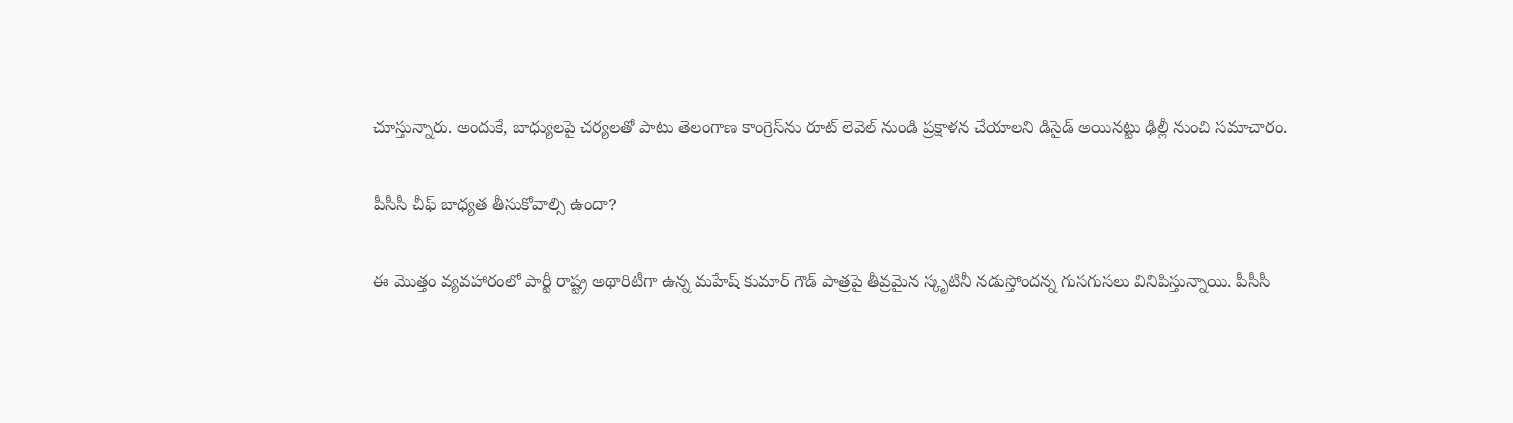చూస్తున్నారు. అందుకే, బాధ్యులపై చర్యలతో పాటు తెలంగాణ కాంగ్రెస్‌ను రూట్ లెవెల్ నుండి ప్రక్షాళన చేయాలని డిసైడ్ అయిన‌ట్టు ఢిల్లీ నుంచి స‌మాచారం.

పీసీసీ చీఫ్‌ బాధ్యత తీసుకోవాల్సి ఉందా?

ఈ మొత్తం వ్యవహారంలో పార్టీ రాష్ట్ర అథారిటీగా ఉన్న మహేష్ కుమార్ గౌడ్ పాత్రపై తీవ్రమైన స్కృటినీ నడుస్తోందన్న గుసగుసలు వినిపిస్తున్నాయి. పీసీసీ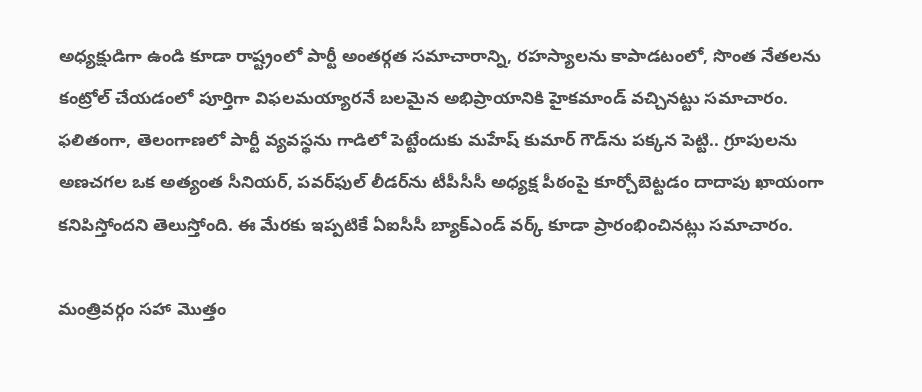అధ్యక్షుడిగా ఉండి కూడా రాష్ట్రంలో పార్టీ అంతర్గత సమాచారాన్ని, రహస్యాలను కాపాడటంలో, సొంత నేతలను కంట్రోల్ చేయడంలో పూర్తిగా విఫలమయ్యారనే బలమైన అభిప్రాయానికి హైకమాండ్ వచ్చిన‌ట్టు స‌మాచారం. ఫలితంగా, తెలంగాణలో పార్టీ వ్యవస్థను గాడిలో పెట్టేందుకు మహేష్ కుమార్ గౌడ్‌ను పక్కన పెట్టి.. గ్రూపులను అణచగల ఒక అత్యంత సీనియర్, పవర్‌ఫుల్ లీడర్‌ను టీపీసీసీ అధ్యక్ష పీఠంపై కూర్చోబెట్టడం దాదాపు ఖాయంగా కనిపిస్తోంద‌ని తెలుస్తోంది. ఈ మేరకు ఇప్పటికే ఏఐసీసీ బ్యాక్‌ఎండ్ వర్క్ కూడా ప్రారంభించినట్లు సమాచారం.

మంత్రివర్గం సహా మొత్తం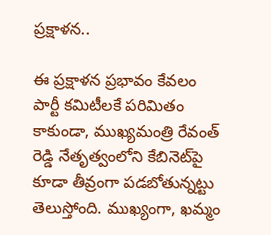ప్రక్షాళన..

ఈ ప్రక్షాళన ప్రభావం కేవలం పార్టీ కమిటీలకే పరిమితం కాకుండా, ముఖ్యమంత్రి రేవంత్ రెడ్డి నేతృత్వంలోని కేబినెట్‌పై కూడా తీవ్రంగా పడబోతున్న‌ట్టు తెలుస్తోంది. ముఖ్యంగా, ఖమ్మం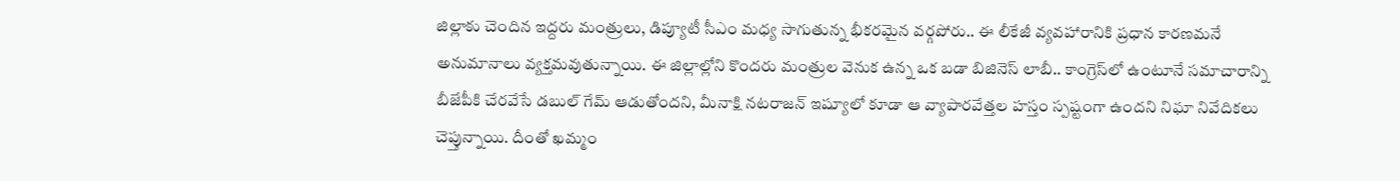జిల్లాకు చెందిన ఇద్దరు మంత్రులు, డిప్యూటీ సీఎం మధ్య సాగుతున్న భీకరమైన వర్గపోరు.. ఈ లీకేజీ వ్యవహారానికి ప్రధాన కారణమనే అనుమానాలు వ్యక్తమవుతున్నాయి. ఈ జిల్లాల్లోని కొందరు మంత్రుల వెనుక ఉన్న ఒక బడా బిజినెస్ లాబీ.. కాంగ్రెస్‌లో ఉంటూనే సమాచారాన్ని బీజేపీకి చేరవేసే డబుల్ గేమ్ ఆడుతోందని, మీనాక్షి నటరాజన్ ఇష్యూలో కూడా ఆ వ్యాపారవేత్తల హస్తం స్పష్టంగా ఉందని నిఘా నివేదికలు చెప్తున్నాయి. దీంతో ఖమ్మం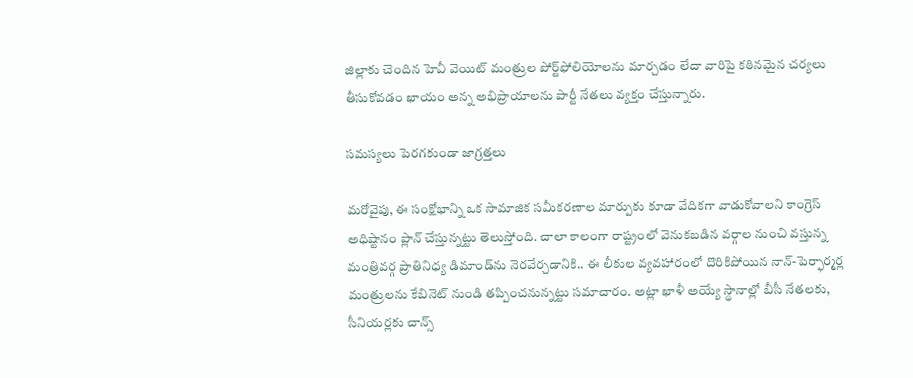జిల్లాకు చెందిన హెవీ వెయిట్ మంత్రుల పోర్ట్‌ఫోలియోలను మార్చడం లేదా వారిపై కఠినమైన చర్యలు తీసుకోవడం ఖాయం అన్న అభిప్రాయాలను పార్టీ నేత‌లు వ్య‌క్తం చేస్తున్నారు.

సమస్యలు పెరగకుండా జాగ్రత్తలు

మరోవైపు, ఈ సంక్షోభాన్ని ఒక సామాజిక సమీకరణాల మార్పుకు కూడా వేదికగా వాడుకోవాలని కాంగ్రెస్ అధిష్టానం ప్లాన్ చేస్తున్న‌ట్టు తెలుస్తోంది. చాలా కాలంగా రాష్ట్రంలో వెనుకబడిన వర్గాల నుంచి వస్తున్న మంత్రివర్గ ప్రాతినిధ్య డిమాండ్‌ను నెరవేర్చడానికి.. ఈ లీకుల వ్యవహారంలో దొరికిపోయిన నాన్-పెర్ఫార్మర్ల మంత్రులను కేబినెట్ నుండి తప్పించనున్న‌ట్టు స‌మాచారం. అట్లా ఖాళీ అయ్యే స్థానాల్లో బీసీ నేతలకు, సీనియర్లకు చాన్స్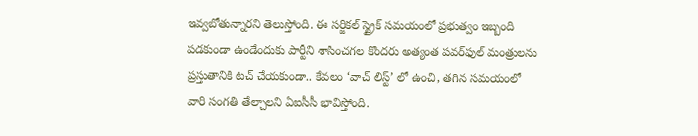ఇవ్వబోతున్నారని తెలుస్తోంది. ఈ సర్జికల్ స్ట్రైక్ సమయంలో ప్రభుత్వం ఇబ్బంది పడకుండా ఉండేందుకు పార్టీని శాసించగల కొందరు అత్యంత పవర్‌ఫుల్ మంత్రులను ప్రస్తుతానికి టచ్ చేయకుండా.. కేవలం ‘వాచ్ లిస్ట్’ లో ఉంచి, తగిన సమయంలో వారి సంగతి తేల్చాలని ఏఐసీసీ భావిస్తోంది.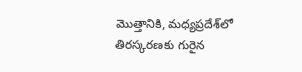మొత్తానికి, మధ్యప్రదేశ్‌లో తిరస్కరణకు గురైన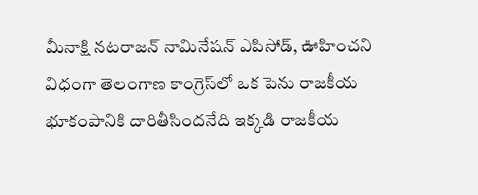మీనాక్షి నటరాజన్ నామినేషన్ ఎపిసోడ్, ఊహించని విధంగా తెలంగాణ కాంగ్రెస్‌లో ఒక పెను రాజకీయ భూకంపానికి దారితీసింద‌నేది ఇక్క‌డి రాజ‌కీయ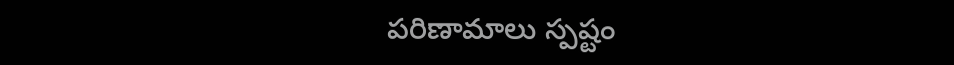ప‌రిణామాలు స్ప‌ష్టం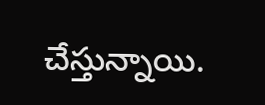చేస్తున్నాయి.